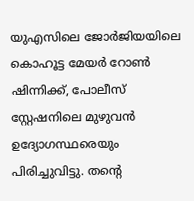യുഎസിലെ ജോർജിയയിലെ കൊഹൂട്ട മേയർ റോൺ ഷിന്നിക്ക്, പോലീസ് സ്റ്റേഷനിലെ മുഴുവൻ ഉദ്യോഗസ്ഥരെയും പിരിച്ചുവിട്ടു. തൻ്റെ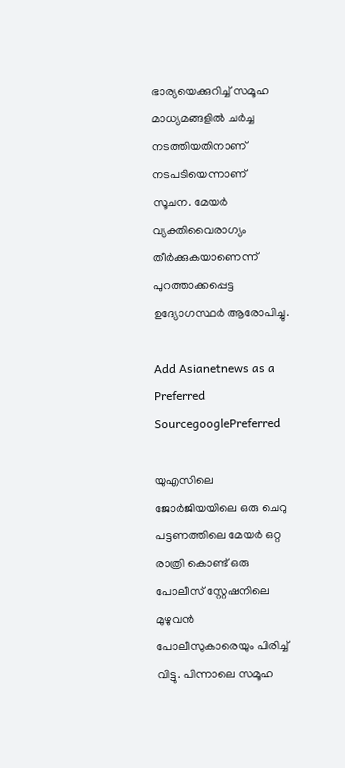ഭാര്യയെക്കുറിച്ച് സമൂഹ മാധ്യമങ്ങളിൽ ചർച്ച നടത്തിയതിനാണ് നടപടിയെന്നാണ് സൂചന. മേയർ വ്യക്തിവൈരാഗ്യം തീർക്കുകയാണെന്ന് പുറത്താക്കപ്പെട്ട ഉദ്യോഗസ്ഥർ ആരോപിച്ചു.

Add Asianetnews as a Preferred SourcegooglePreferred

യുഎസിലെ ജോർജിയയിലെ ഒരു ചെറു പട്ടണത്തിലെ മേയർ ഒറ്റ രാത്രി കൊണ്ട് ഒരു പോലീസ് സ്റ്റേഷനിലെ മുഴുവൻ പോലീസുകാരെയും പിരിച്ച് വിട്ടു. പിന്നാലെ സമൂഹ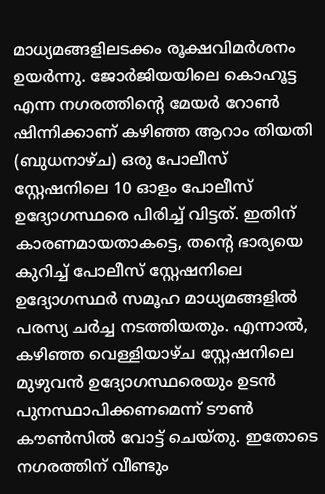മാധ്യമങ്ങളിലടക്കം രൂക്ഷവിമ‍ർശനം ഉയർന്നു. ജോർജിയയിലെ കൊഹൂട്ട എന്ന നഗരത്തിന്‍റെ മേയർ റോൺ ഷിന്നിക്കാണ് കഴിഞ്ഞ ആറാം തിയതി (ബുധനാഴ്ച) ഒരു പോലീസ് സ്റ്റേഷനിലെ 10 ഓളം പോലീസ് ഉദ്യോഗസ്ഥരെ പിരിച്ച് വിട്ടത്. ഇതിന് കാരണമായതാകട്ടെ, തന്‍റെ ഭാര്യയെ കുറിച്ച് പോലീസ് സ്റ്റേഷനിലെ ഉദ്യോഗസ്ഥർ സമൂഹ മാധ്യമങ്ങളിൽ പരസ്യ ചർച്ച നടത്തിയതും. എന്നാൽ, കഴിഞ്ഞ വെള്ളിയാഴ്ച സ്റ്റേഷനിലെ മുഴുവൻ ഉദ്യോഗസ്ഥരെയും ഉടൻ പുനസ്ഥാപിക്കണമെന്ന് ടൗൺ കൗൺസിൽ വോട്ട് ചെയ്തു. ഇതോടെ നഗരത്തിന് വീണ്ടും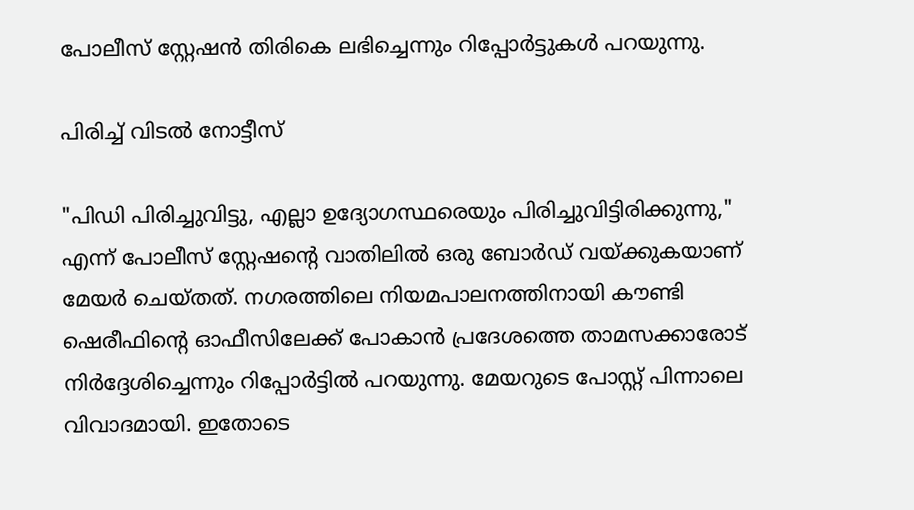പോലീസ് സ്റ്റേഷൻ തിരികെ ലഭിച്ചെന്നും റിപ്പോർട്ടുകൾ പറയുന്നു.

പിരിച്ച് വിടൽ നോട്ടീസ്

"പിഡി പിരിച്ചുവിട്ടു, എല്ലാ ഉദ്യോഗസ്ഥരെയും പിരിച്ചുവിട്ടിരിക്കുന്നു," എന്ന് പോലീസ് സ്റ്റേഷന്‍റെ വാതിലിൽ ഒരു ബോർഡ് വയ്ക്കുകയാണ് മേയർ ചെയ്തത്. നഗരത്തിലെ നിയമപാലനത്തിനായി കൗണ്ടി ഷെരീഫിന്‍റെ ഓഫീസിലേക്ക് പോകാൻ പ്രദേശത്തെ താമസക്കാരോട് നിർദ്ദേശിച്ചെന്നും റിപ്പോര്‍ട്ടിൽ പറയുന്നു. മേയറുടെ പോസ്റ്റ് പിന്നാലെ വിവാദമായി. ഇതോടെ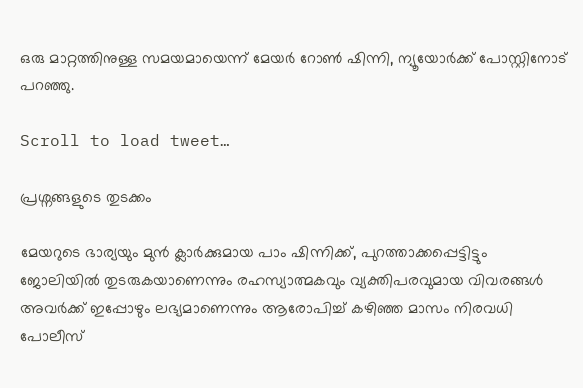ഒരു മാറ്റത്തിനുള്ള സമയമായെന്ന് മേയർ റോൺ ഷിന്നി, ന്യൂയോർക്ക് പോസ്റ്റിനോട് പറഞ്ഞു.

Scroll to load tweet…

പ്രശ്നങ്ങളുടെ തുടക്കം

മേയറുടെ ഭാര്യയും മുൻ ക്ലാർക്കുമായ പാം ഷിന്നിക്ക്, പുറത്താക്കപ്പെട്ടിട്ടും ജോലിയിൽ തുടരുകയാണെന്നും രഹസ്യാത്മകവും വ്യക്തിപരവുമായ വിവരങ്ങൾ അവർക്ക് ഇപ്പോഴും ലഭ്യമാണെന്നും ആരോപിച്ച് കഴിഞ്ഞ മാസം നിരവധി പോലീസ്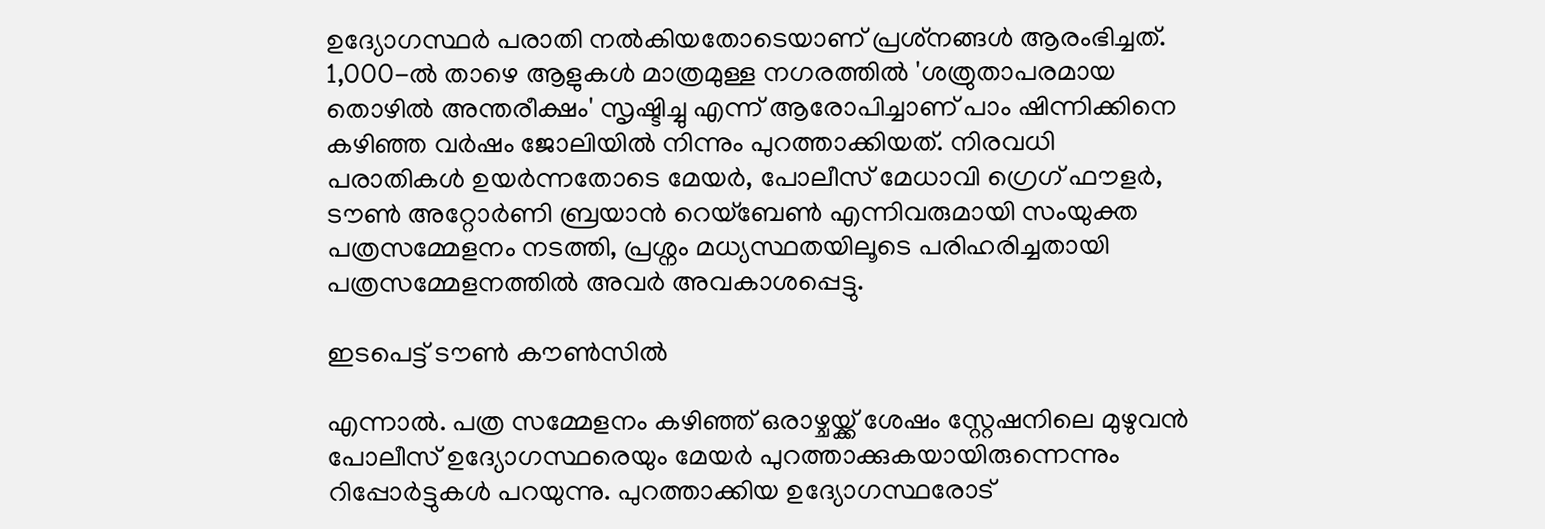ഉദ്യോഗസ്ഥർ പരാതി നൽകിയതോടെയാണ് പ്രശ്‌നങ്ങൾ ആരംഭിച്ചത്. 1,000-ൽ താഴെ ആളുകൾ മാത്രമുള്ള നഗരത്തിൽ 'ശത്രുതാപരമായ തൊഴിൽ അന്തരീക്ഷം' സൃഷ്ടിച്ചു എന്ന് ആരോപിച്ചാണ് പാം ഷിന്നിക്കിനെ കഴിഞ്ഞ വർഷം ജോലിയിൽ നിന്നും പുറത്താക്കിയത്. നിരവധി പരാതികൾ ഉയർന്നതോടെ മേയർ, പോലീസ് മേധാവി ഗ്രെഗ് ഫൗളർ, ടൗൺ അറ്റോർണി ബ്രയാൻ റെയ്ബേൺ എന്നിവരുമായി സംയുക്ത പത്രസമ്മേളനം നടത്തി, പ്രശ്നം മധ്യസ്ഥതയിലൂടെ പരിഹരിച്ചതായി പത്രസമ്മേളനത്തിൽ അവർ അവകാശപ്പെട്ടു.

ഇടപെട്ട് ടൗൺ കൗൺസിൽ

എന്നാൽ. പത്ര സമ്മേളനം കഴിഞ്ഞ് ഒരാഴ്ചയ്ക്ക് ശേഷം സ്റ്റേഷനിലെ മുഴുവൻ പോലീസ് ഉദ്യോഗസ്ഥരെയും മേയർ പുറത്താക്കുകയായിരുന്നെന്നും റിപ്പോര്‍ട്ടുകൾ പറയുന്നു. പുറത്താക്കിയ ഉദ്യോഗസ്ഥരോട്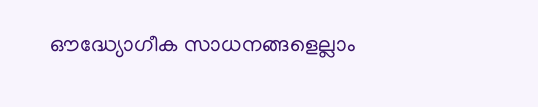ഔദ്ധ്യോഗീക സാധനങ്ങളെല്ലാം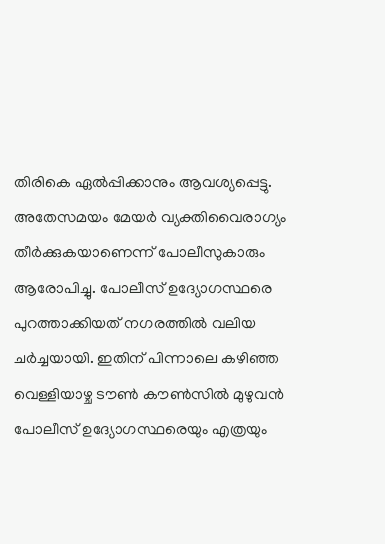തിരികെ ഏൽപ്പിക്കാനും ആവശ്യപ്പെട്ടു. അതേസമയം മേയർ വ്യക്തിവൈരാഗ്യം തീർക്കുകയാണെന്ന് പോലീസുകാരും ആരോപിച്ചു. പോലീസ് ഉദ്യോഗസ്ഥരെ പുറത്താക്കിയത് നഗരത്തിൽ വലിയ ചർച്ചയായി. ഇതിന് പിന്നാലെ കഴിഞ്ഞ വെള്ളിയാഴ്ച ടൗൺ കൗൺസിൽ മുഴുവൻ പോലീസ് ഉദ്യോഗസ്ഥരെയും എത്രയും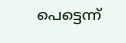പെട്ടെന്ന്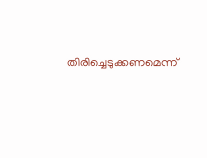തിരിച്ചെടുക്കണമെന്ന്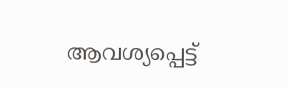ആവശ്യപ്പെട്ട്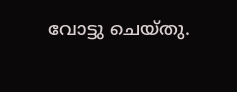വോട്ടു ചെയ്തു.